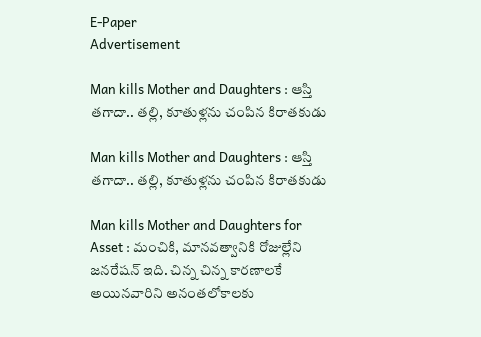E-Paper
Advertisement

Man kills Mother and Daughters : ఆస్తి తగాదా.. తల్లి, కూతుళ్లను చంపిన కిరాతకుడు

Man kills Mother and Daughters : ఆస్తి తగాదా.. తల్లి, కూతుళ్లను చంపిన కిరాతకుడు

Man kills Mother and Daughters for Asset : మంచికి, మానవత్వానికి రోజుల్లేని జనరేషన్ ఇది. చిన్న చిన్న కారణాలకే అయినవారిని అనంతలోకాలకు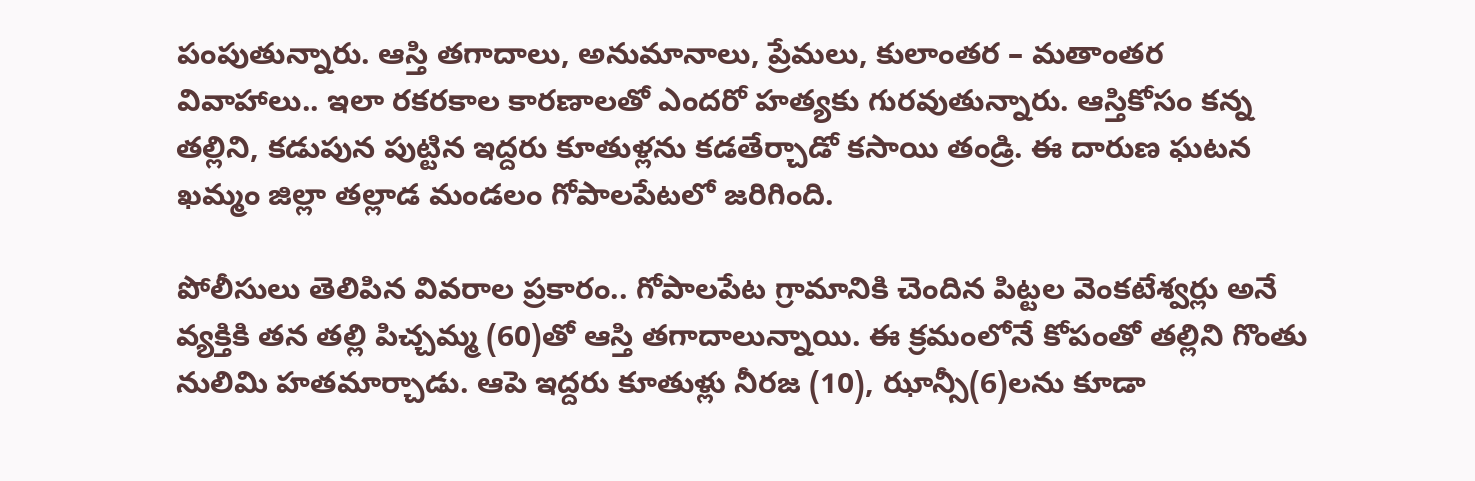పంపుతున్నారు. ఆస్తి తగాదాలు, అనుమానాలు, ప్రేమలు, కులాంతర – మతాంతర వివాహాలు.. ఇలా రకరకాల కారణాలతో ఎందరో హత్యకు గురవుతున్నారు. ఆస్తికోసం కన్న తల్లిని, కడుపున పుట్టిన ఇద్దరు కూతుళ్లను కడతేర్చాడో కసాయి తండ్రి. ఈ దారుణ ఘటన ఖమ్మం జిల్లా తల్లాడ మండలం గోపాలపేటలో జరిగింది.

పోలీసులు తెలిపిన వివరాల ప్రకారం.. గోపాలపేట గ్రామానికి చెందిన పిట్టల వెంకటేశ్వర్లు అనే వ్యక్తికి తన తల్లి పిచ్చమ్మ (60)తో ఆస్తి తగాదాలున్నాయి. ఈ క్రమంలోనే కోపంతో తల్లిని గొంతు నులిమి హతమార్చాడు. ఆపె ఇద్దరు కూతుళ్లు నీరజ (10), ఝాన్సీ(6)లను కూడా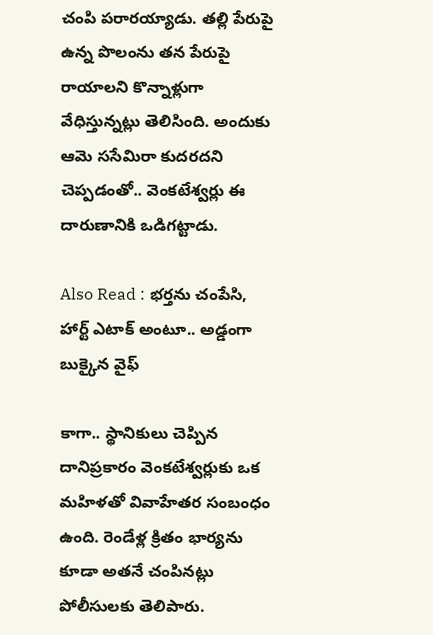చంపి పరారయ్యాడు. తల్లి పేరుపై ఉన్న పొలంను తన పేరుపై రాయాలని కొన్నాళ్లుగా వేధిస్తున్నట్లు తెలిసింది. అందుకు ఆమె ససేమిరా కుదరదని చెప్పడంతో.. వెంకటేశ్వర్లు ఈ దారుణానికి ఒడిగట్టాడు.

Also Read : భర్తను చంపేసి, హార్ట్ ఎటాక్ అంటూ.. అడ్డంగా బుక్కైన వైఫ్

కాగా.. స్థానికులు చెప్పిన దానిప్రకారం వెంకటేశ్వర్లుకు ఒక మహిళతో వివాహేతర సంబంధం ఉంది. రెండేళ్ల క్రితం భార్యను కూడా అతనే చంపినట్లు పోలీసులకు తెలిపారు.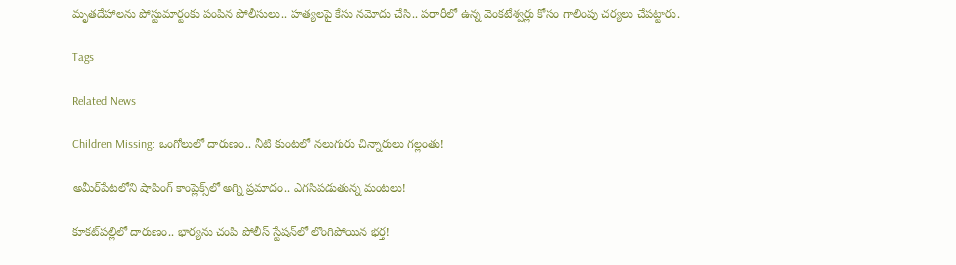మృతదేహాలను పోస్టుమార్టంకు పంపిన పోలీసులు.. హత్యలపై కేసు నమోదు చేసి.. పరారీలో ఉన్న వెంకటేశ్వర్లు కోసం గాలింపు చర్యలు చేపట్టారు.

Tags

Related News

Children Missing: ఒంగోలులో దారుణం.. నీటి కుంటలో నలుగురు చిన్నారులు గల్లంతు!

అమీర్‌పేటలోని షాపింగ్ కాంప్లెక్స్‌లో అగ్ని ప్రమాదం.. ఎగసిపడుతున్న మంటలు!

కూకట్‌పల్లిలో దారుణం.. భార్యను చంపి పోలీస్ స్టేషన్‌లో లొంగిపోయిన భర్త!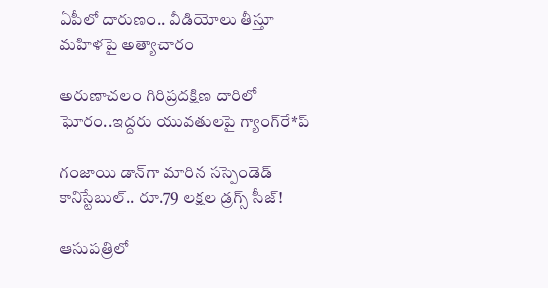ఏపీలో దారుణం.. వీడియోలు తీస్తూ మ‌హిళ‌పై అత్యాచారం

అరుణాచలం గిరిప్రదక్షిణ దారిలో ఘోరం..ఇద్దరు యువతులపై గ్యాంగ్‌రే*ప్

గంజాయి డాన్‌గా మారిన సస్పెండెడ్ కానిస్టేబుల్.. రూ.79 లక్షల డ్రగ్స్ సీజ్!

ఆసుపత్రిలో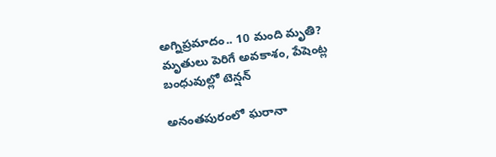అగ్నిప్రమాదం.. 10 మంది మృతి? మృతులు పెరిగే అవకాశం, పేషెంట్ల బంధువుల్లో టెన్షన్

అనంతపురంలో ఘరానా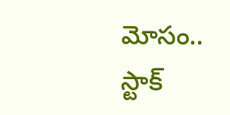మోసం.. స్టాక్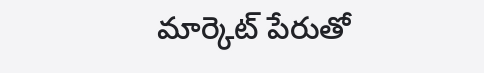మార్కెట్ పేరుతో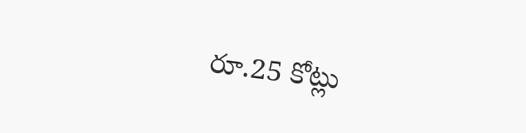రూ.25 కోట్లు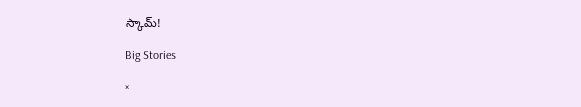స్కామ్!

Big Stories

×